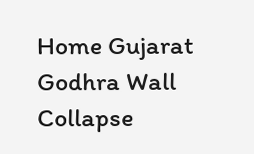Home Gujarat Godhra Wall Collapse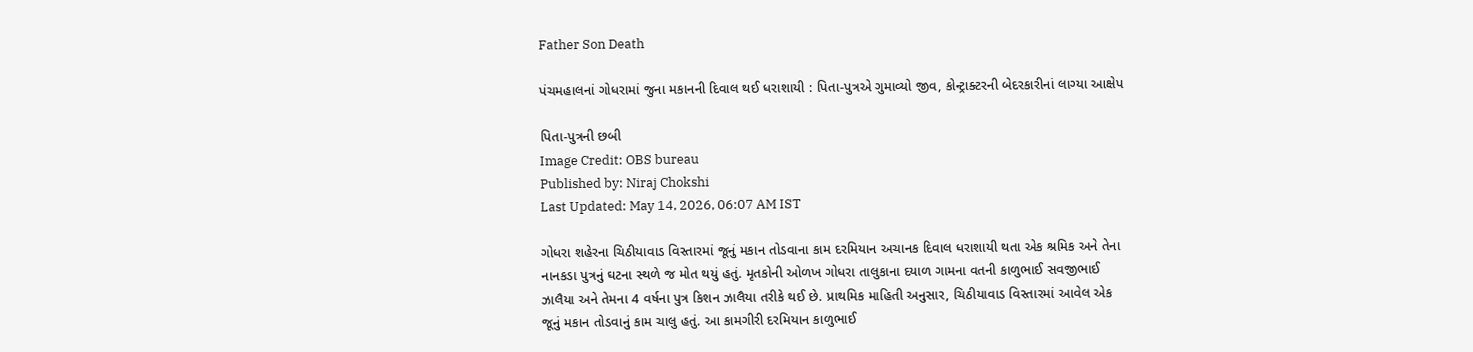Father Son Death

પંચમહાલનાં ગોધરામાં જુના મકાનની દિવાલ થઈ ધરાશાયી : પિતા-પુત્રએ ગુમાવ્યો જીવ, કોન્ટ્રાક્ટરની બેદરકારીનાં લાગ્યા આક્ષેપ

પિતા-પુત્રની છબી
Image Credit: OBS bureau
Published by: Niraj Chokshi
Last Updated: May 14, 2026, 06:07 AM IST

ગોધરા શહેરના ચિઠીયાવાડ વિસ્તારમાં જૂનું મકાન તોડવાના કામ દરમિયાન અચાનક દિવાલ ધરાશાયી થતા એક શ્રમિક અને તેના નાનકડા પુત્રનું ઘટના સ્થળે જ મોત થયું હતું. મૃતકોની ઓળખ ગોધરા તાલુકાના દયાળ ગામના વતની કાળુભાઈ સવજીભાઈ ઝાલૈયા અને તેમના 4 વર્ષના પુત્ર કિશન ઝાલૈયા તરીકે થઈ છે. પ્રાથમિક માહિતી અનુસાર, ચિઠીયાવાડ વિસ્તારમાં આવેલ એક જૂનું મકાન તોડવાનું કામ ચાલુ હતું. આ કામગીરી દરમિયાન કાળુભાઈ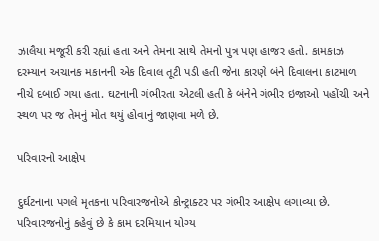ઝાલૈયા મજૂરી કરી રહ્યાં હતા અને તેમના સાથે તેમનો પુત્ર પણ હાજર હતો. કામકાઝ દરમ્યાન અચાનક મકાનની એક દિવાલ તૂટી પડી હતી જેના કારણે બંને દિવાલના કાટમાળ નીચે દબાઈ ગયા હતા. ઘટનાની ગંભીરતા એટલી હતી કે બંનેને ગંભીર ઇજાઓ પહોંચી અને સ્થળ પર જ તેમનું મોત થયું હોવાનું જાણવા મળે છે.

પરિવારનો આક્ષેપ

દુર્ઘટનાના પગલે મૃતકના પરિવારજનોએ કોન્ટ્રાક્ટર પર ગંભીર આક્ષેપ લગાવ્યા છે. પરિવારજનોનું કહેવું છે કે કામ દરમિયાન યોગ્ય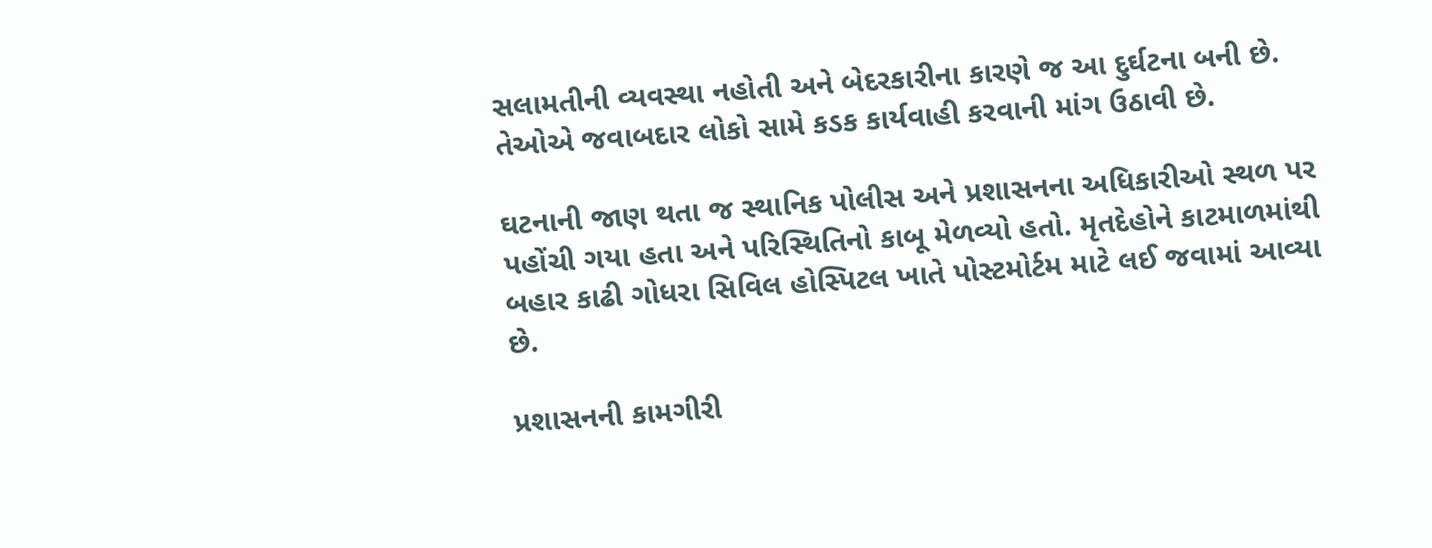સલામતીની વ્યવસ્થા નહોતી અને બેદરકારીના કારણે જ આ દુર્ઘટના બની છે. તેઓએ જવાબદાર લોકો સામે કડક કાર્યવાહી કરવાની માંગ ઉઠાવી છે.

ઘટનાની જાણ થતા જ સ્થાનિક પોલીસ અને પ્રશાસનના અધિકારીઓ સ્થળ પર પહોંચી ગયા હતા અને પરિસ્થિતિનો કાબૂ મેળવ્યો હતો. મૃતદેહોને કાટમાળમાંથી બહાર કાઢી ગોધરા સિવિલ હોસ્પિટલ ખાતે પોસ્ટમોર્ટમ માટે લઈ જવામાં આવ્યા છે.

પ્રશાસનની કામગીરી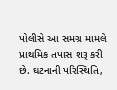પોલીસે આ સમગ્ર મામલે પ્રાથમિક તપાસ શરૂ કરી છે. ઘટનાની પરિસ્થિતિ,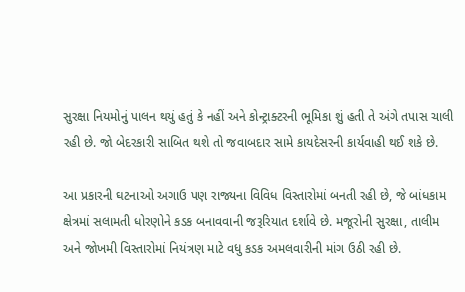સુરક્ષા નિયમોનું પાલન થયું હતું કે નહીં અને કોન્ટ્રાક્ટરની ભૂમિકા શું હતી તે અંગે તપાસ ચાલી રહી છે. જો બેદરકારી સાબિત થશે તો જવાબદાર સામે કાયદેસરની કાર્યવાહી થઈ શકે છે.

આ પ્રકારની ઘટનાઓ અગાઉ પણ રાજ્યના વિવિધ વિસ્તારોમાં બનતી રહી છે, જે બાંધકામ ક્ષેત્રમાં સલામતી ધોરણોને કડક બનાવવાની જરૂરિયાત દર્શાવે છે. મજૂરોની સુરક્ષા, તાલીમ અને જોખમી વિસ્તારોમાં નિયંત્રણ માટે વધુ કડક અમલવારીની માંગ ઉઠી રહી છે.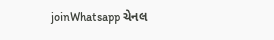joinWhatsapp ચેનલ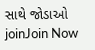સાથે જોડાઓ
joinJoin Now